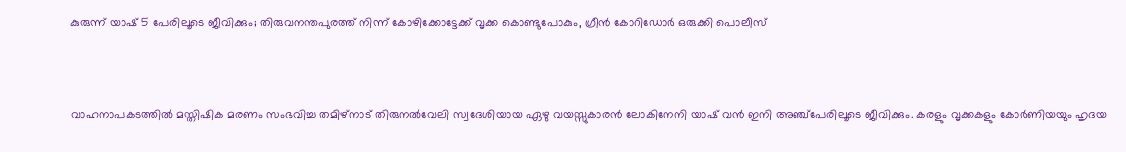കുരുന്ന് യാഷ് 5 പേരിലൂടെ ജീവിക്കും; തിരുവനന്തപുരത്ത് നിന്ന് കോഴിക്കോട്ടേക്ക് വൃക്ക കൊണ്ടുപോകും, ഗ്രീൻ കോറിഡോർ ഒരുക്കി പൊലീസ്



വാഹനാപകടത്തിൽ മസ്തിഷിക മരണം സംഭവിച്ച തമിഴ്നാട് തിരുനൽവേലി സ്വദേശിയായ ഏഴു വയസ്സുകാരൻ ലോകിനേനി യാഷ് വൻ ഇനി അഞ്ച്പേരിലൂടെ ജീവിക്കും. കരളും വൃക്കകളും കോർണിയയും ഹൃദയ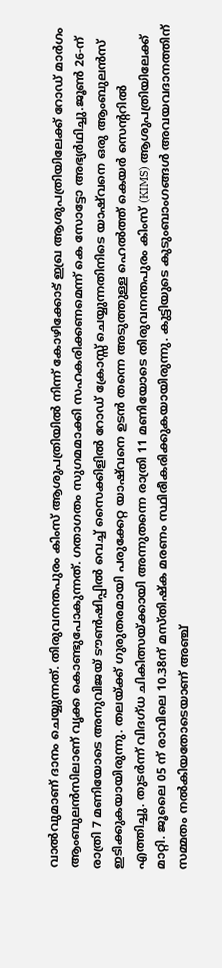വാൽവുമാണ് ദാനം ചെയ്യുന്നത്. തിരുവനന്തപുരം കിംസ് ആശുപത്രിയിൽ നിന്ന് കോഴിക്കോട് ഇഖ്ര ആശുപത്രിയിലേക്ക് റോഡ് മാർഗം ആംബുലൻസിലാണ് വൃക്ക കൊണ്ടുപോകുന്നത്. ഗതാഗതം സുഗമമാക്കി സഹകരിക്കണമെന്ന് കെ സോട്ടോ അഭ്യർഥിച്ചു.ജൂൺ 26-ന് രാത്രി 7 മണിയോടെ അനുവിജയ് ടൗൺഷിപ്പിൽ വെച്ച് സൈക്കിളിൽ റോഡ് ക്രോസ്സ് ചെയ്യുന്നതിനിടെ യാഷ്‌വനെ ഒരു ആംബുലൻസ് ഇടിക്കുകയായിരുന്നു. തലയ്ക്ക് ഗുരുതരമായി പരുക്കേറ്റ യാഷ്‌വനെ ഉടൻ തന്നെ അടുത്തുള്ള ഹെൽത്ത് കെയർ സെന്ററിൽ എത്തിച്ചു. തുടർന്ന് വിദഗ്ധ ചികിത്സയ്ക്കായി അന്നുതന്നെ രാത്രി 11 മണിയോടെ തിരുവനന്തപുരം കിംസ് (KIMS) ആശുപത്രിയിലേക്ക് മാറ്റി. ജൂലൈ 05 ന് രാവിലെ 10.38ന് മസ്തിഷ്ക മരണം സ്ഥിരീകരിക്കുകയായിരുന്നു. കുട്ടിയുടെ കുടുംബാംഗങ്ങൾ അവയവദാനത്തിന് സമ്മതം നൽകിയതോടെയാണ് അഞ്ച്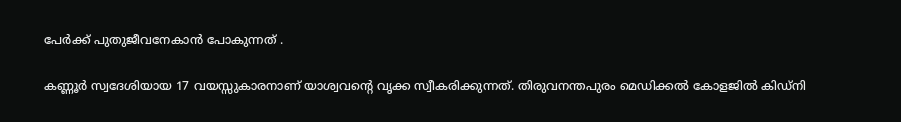പേർക്ക് പുതുജീവനേകാൻ പോകുന്നത് .

കണ്ണൂർ സ്വദേശിയായ 17 വയസ്സുകാരനാണ് യാശ്വവന്റെ വൃക്ക സ്വീകരിക്കുന്നത്. തിരുവനന്തപുരം മെഡിക്കൽ കോളജിൽ കിഡ്നി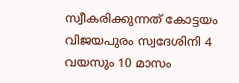സ്വീകരിക്കുന്നത് കോട്ടയം വിജയപുരം സ്വദേശിനി 4 വയസും 10 മാസം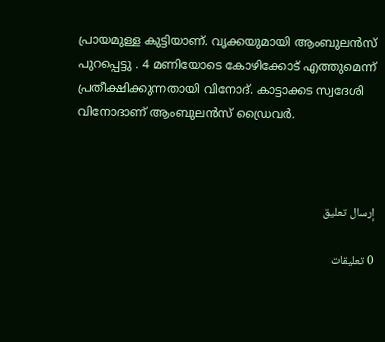പ്രായമുള്ള കുട്ടിയാണ്. വൃക്കയുമായി ആംബുലൻസ് പുറപ്പെട്ടു . 4 മണിയോടെ കോഴിക്കോട് എത്തുമെന്ന് പ്രതീക്ഷിക്കുന്നതായി വിനോദ്. കാട്ടാക്കട സ്വദേശി വിനോദാണ് ആംബുലൻസ് ഡ്രൈവർ.



إرسال تعليق

0 تعليقات